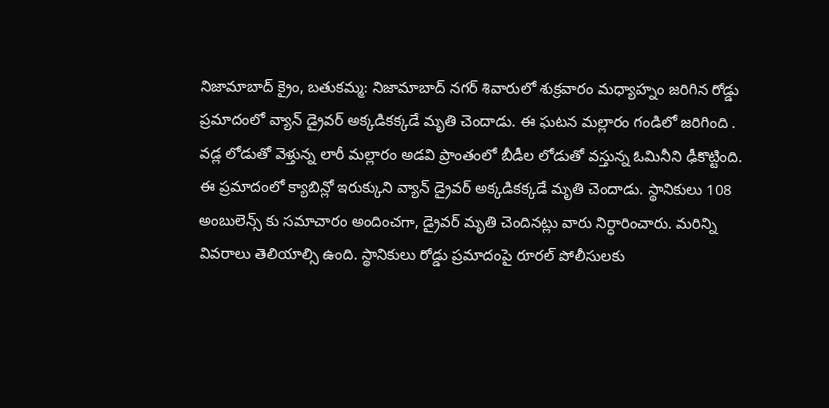నిజామాబాద్ క్రైం, బతుకమ్మ: నిజామాబాద్ నగర్ శివారులో శుక్రవారం మధ్యాహ్నం జరిగిన రోడ్డు ప్రమాదంలో వ్యాన్ డ్రైవర్ అక్కడికక్కడే మృతి చెందాడు. ఈ ఘటన మల్లారం గండిలో జరిగింది . వడ్ల లోడుతో వెళ్తున్న లారీ మల్లారం అడవి ప్రాంతంలో బీడీల లోడుతో వస్తున్న ఓమినీని ఢీకొట్టింది. ఈ ప్రమాదంలో క్యాబిన్లో ఇరుక్కుని వ్యాన్ డ్రైవర్ అక్కడికక్కడే మృతి చెందాడు. స్థానికులు 108 అంబులెన్స్ కు సమాచారం అందించగా, డ్రైవర్ మృతి చెందినట్లు వారు నిర్ధారించారు. మరిన్ని వివరాలు తెలియాల్సి ఉంది. స్థానికులు రోడ్డు ప్రమాదంపై రూరల్ పోలీసులకు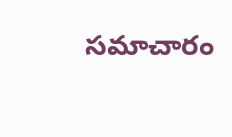సమాచారం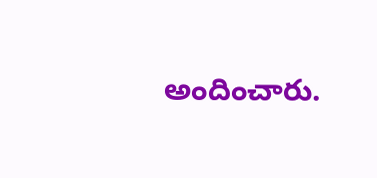అందించారు.